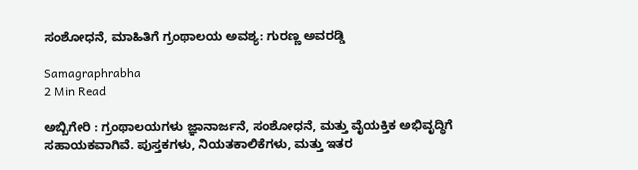ಸಂಶೋಧನೆ, ಮಾಹಿತಿಗೆ ಗ್ರಂಥಾಲಯ ಅವಶ್ಯ: ಗುರಣ್ಣ ಅವರಡ್ಡಿ

Samagraphrabha
2 Min Read

ಅಬ್ಬಿಗೇರಿ : ಗ್ರಂಥಾಲಯಗಳು ಜ್ಞಾನಾರ್ಜನೆ, ಸಂಶೋಧನೆ, ಮತ್ತು ವೈಯಕ್ತಿಕ ಅಭಿವೃದ್ಧಿಗೆ ಸಹಾಯಕವಾಗಿವೆ. ಪುಸ್ತಕಗಳು, ನಿಯತಕಾಲಿಕೆಗಳು, ಮತ್ತು ಇತರ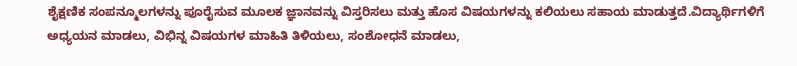ಶೈಕ್ಷಣಿಕ ಸಂಪನ್ಮೂಲಗಳನ್ನು ಪೂರೈಸುವ ಮೂಲಕ ಜ್ಞಾನವನ್ನು ವಿಸ್ತರಿಸಲು ಮತ್ತು ಹೊಸ ವಿಷಯಗಳನ್ನು ಕಲಿಯಲು ಸಹಾಯ ಮಾಡುತ್ತದೆ.ವಿದ್ಯಾರ್ಥಿಗಳಿಗೆ ಅಧ್ಯಯನ ಮಾಡಲು, ವಿಭಿನ್ನ ವಿಷಯಗಳ ಮಾಹಿತಿ ತಿಳಿಯಲು, ಸಂಶೋಧನೆ ಮಾಡಲು,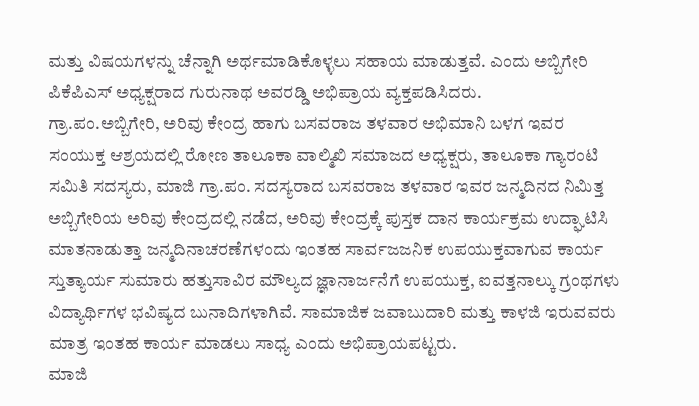ಮತ್ತು ವಿಷಯಗಳನ್ನು ಚೆನ್ನಾಗಿ ಅರ್ಥಮಾಡಿಕೊಳ್ಳಲು ಸಹಾಯ ಮಾಡುತ್ತವೆ. ಎಂದು ಅಬ್ಬಿಗೇರಿ ಪಿಕೆಪಿಎಸ್ ಅಧ್ಯಕ್ಷರಾದ ಗುರುನಾಥ ಅವರಡ್ಡಿ ಅಭಿಪ್ರಾಯ ವ್ಯಕ್ತಪಡಿಸಿದರು.
ಗ್ರಾ.ಪಂ.ಅಬ್ಬಿಗೇರಿ, ಅರಿವು ಕೇಂದ್ರ ಹಾಗು ಬಸವರಾಜ ತಳವಾರ ಅಭಿಮಾನಿ ಬಳಗ ಇವರ ಸಂಯುಕ್ತ ಆಶ್ರಯದಲ್ಲಿ ರೋಣ ತಾಲೂಕಾ ವಾಲ್ಮಿಖಿ ಸಮಾಜದ ಅಧ್ಯಕ್ಷರು, ತಾಲೂಕಾ ಗ್ಯಾರಂಟಿ ಸಮಿತಿ ಸದಸ್ಯರು, ಮಾಜಿ ಗ್ರಾ.ಪಂ. ಸದಸ್ಯರಾದ ಬಸವರಾಜ ತಳವಾರ ಇವರ ಜನ್ಮದಿನದ ನಿಮಿತ್ತ ಅಬ್ಬಿಗೇರಿಯ ಅರಿವು ಕೇಂದ್ರದಲ್ಲಿ ನಡೆದ, ಅರಿವು ಕೇಂದ್ರಕ್ಕೆ ಪುಸ್ತಕ ದಾನ ಕಾರ್ಯಕ್ರಮ ಉದ್ಘಾಟಿಸಿ ಮಾತನಾಡುತ್ತಾ ಜನ್ಮದಿನಾಚರಣೆಗಳಂದು ಇಂತಹ ಸಾರ್ವಜಜನಿಕ ಉಪಯುಕ್ತವಾಗುವ ಕಾರ್ಯ ಸ್ತುತ್ಯಾರ್ಯ ಸುಮಾರು ಹತ್ತುಸಾವಿರ ಮೌಲ್ಯದ ಜ್ಞಾನಾರ್ಜನೆಗೆ ಉಪಯುಕ್ತ, ಐವತ್ತನಾಲ್ಕು ಗ್ರಂಥಗಳು ವಿದ್ಯಾರ್ಥಿಗಳ ಭವಿಷ್ಯದ ಬುನಾದಿಗಳಾಗಿವೆ. ಸಾಮಾಜಿಕ ಜವಾಬುದಾರಿ ಮತ್ತು ಕಾಳಜಿ ಇರುವವರು ಮಾತ್ರ ಇಂತಹ ಕಾರ್ಯ ಮಾಡಲು ಸಾಧ್ಯ ಎಂದು ಅಭಿಪ್ರಾಯಪಟ್ಟರು.
ಮಾಜಿ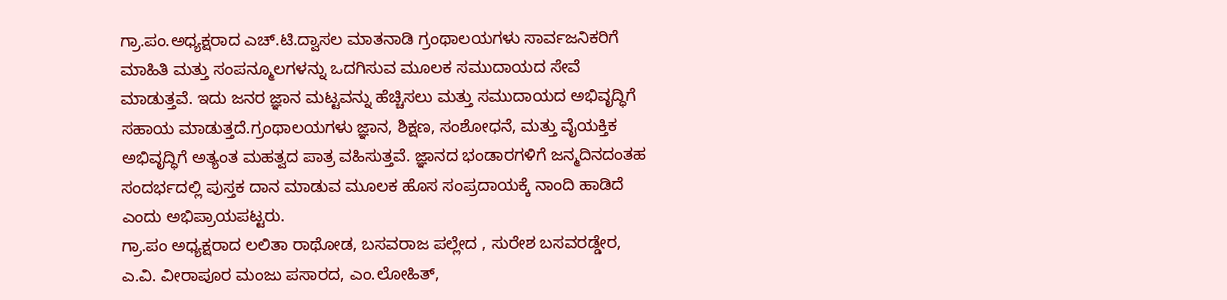ಗ್ರಾ.ಪಂ.ಅಧ್ಯಕ್ಷರಾದ ಎಚ್.ಟಿ.ದ್ವಾಸಲ ಮಾತನಾಡಿ ಗ್ರಂಥಾಲಯಗಳು ಸಾರ್ವಜನಿಕರಿಗೆ ಮಾಹಿತಿ ಮತ್ತು ಸಂಪನ್ಮೂಲಗಳನ್ನು ಒದಗಿಸುವ ಮೂಲಕ ಸಮುದಾಯದ ಸೇವೆ ಮಾಡುತ್ತವೆ. ಇದು ಜನರ ಜ್ಞಾನ ಮಟ್ಟವನ್ನು ಹೆಚ್ಚಿಸಲು ಮತ್ತು ಸಮುದಾಯದ ಅಭಿವೃದ್ಧಿಗೆ ಸಹಾಯ ಮಾಡುತ್ತದೆ.ಗ್ರಂಥಾಲಯಗಳು ಜ್ಞಾನ, ಶಿಕ್ಷಣ, ಸಂಶೋಧನೆ, ಮತ್ತು ವೈಯಕ್ತಿಕ ಅಭಿವೃದ್ಧಿಗೆ ಅತ್ಯಂತ ಮಹತ್ವದ ಪಾತ್ರ ವಹಿಸುತ್ತವೆ. ಜ್ಞಾನದ ಭಂಡಾರಗಳಿಗೆ ಜನ್ಮದಿನದಂತಹ ಸಂದರ್ಭದಲ್ಲಿ ಪುಸ್ತಕ ದಾನ ಮಾಡುವ ಮೂಲಕ ಹೊಸ ಸಂಪ್ರದಾಯಕ್ಕೆ ನಾಂದಿ ಹಾಡಿದೆ ಎಂದು ಅಭಿಪ್ರಾಯಪಟ್ಟರು.
ಗ್ರಾ.ಪಂ ಅಧ್ಯಕ್ಷರಾದ ಲಲಿತಾ ರಾಥೋಡ, ಬಸವರಾಜ ಪಲ್ಲೇದ , ಸುರೇಶ ಬಸವರಡ್ಡೇರ, ಎ.ವಿ. ವೀರಾಪೂರ ಮಂಜು ಪಸಾರದ, ಎಂ.ಲೋಹಿತ್,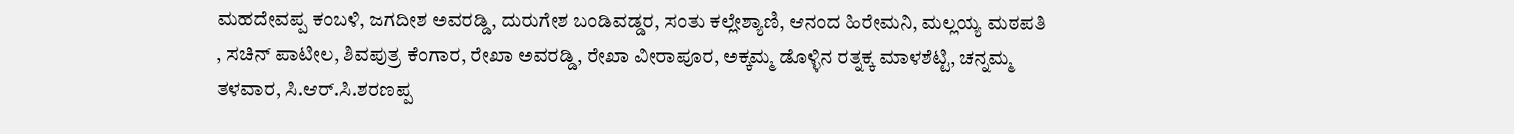ಮಹದೇವಪ್ಪ ಕಂಬಳಿ, ಜಗದೀಶ ಅವರಡ್ಡಿ, ದುರುಗೇಶ ಬಂಡಿವಡ್ಡರ, ಸಂತು ಕಲ್ಲೇಶ್ಯಾಣಿ, ಆನಂದ ಹಿರೇಮನಿ, ಮಲ್ಲಯ್ಯ ಮಠಪತಿ , ಸಚಿನ್ ಪಾಟೀಲ, ಶಿವಪುತ್ರ ಕೆಂಗಾರ, ರೇಖಾ ಅವರಡ್ಡಿ, ರೇಖಾ ವೀರಾಪೂರ, ಅಕ್ಕಮ್ಮ ಡೊಳ್ಳಿನ ರತ್ನಕ್ಕ ಮಾಳಶೆಟ್ಟಿ, ಚನ್ನಮ್ಮ ತಳವಾರ, ಸಿ.ಆರ್.ಸಿ.ಶರಣಪ್ಪ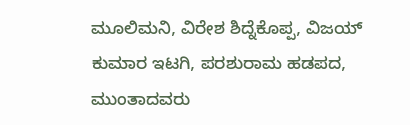ಮೂಲಿಮನಿ, ವಿರೇಶ ಶಿದ್ನೆಕೊಪ್ಪ, ವಿಜಯ್ ಕುಮಾರ ಇಟಗಿ, ಪರಶುರಾಮ ಹಡಪದ, ಮುಂತಾದವರು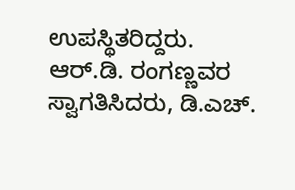ಉಪಸ್ಥಿತರಿದ್ದರು. ಆರ್.ಡಿ. ರಂಗಣ್ಣವರ ಸ್ವಾಗತಿಸಿದರು, ಡಿ.ಎಚ್.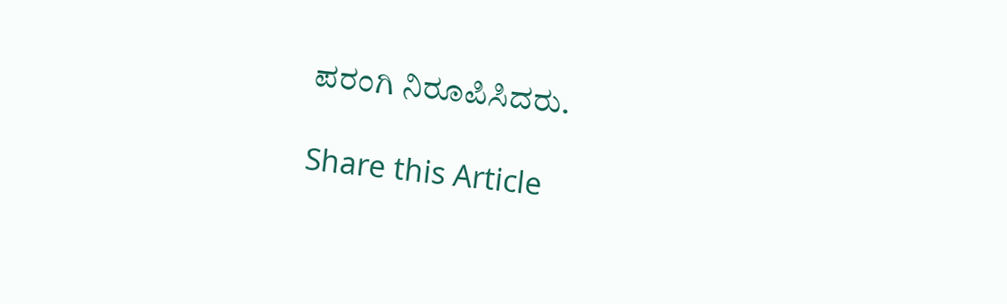ಪರಂಗಿ ನಿರೂಪಿಸಿದರು.

Share this Article